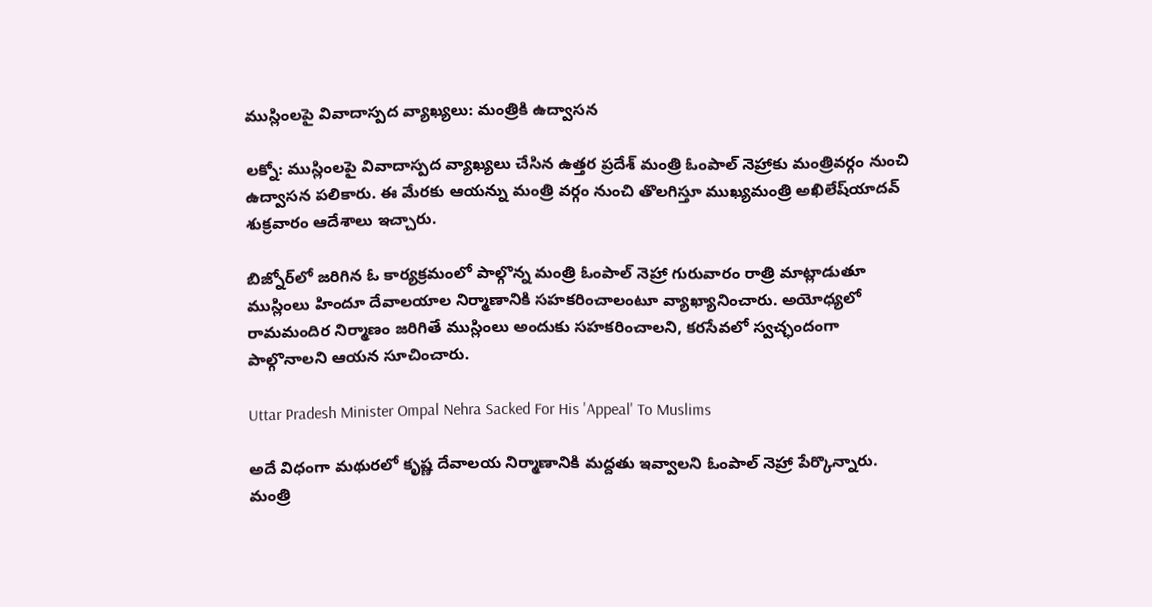ముస్లింలపై వివాదాస్పద వ్యాఖ్యలు: మంత్రికి ఉద్వాసన

లక్నో: ముస్లింలపై వివాదాస్పద వ్యాఖ్యలు చేసిన ఉత్తర ప్రదేశ్ మంత్రి ఓంపాల్ నెహ్రాకు మంత్రివర్గం నుంచి ఉద్వాసన పలికారు. ఈ మేరకు ఆయన్ను మంత్రి వర్గం నుంచి తొలగిస్తూ ముఖ్యమంత్రి అఖిలేష్‌యాదవ్ శుక్రవారం ఆదేశాలు ఇచ్చారు.

బిజ్నోర్‌లో జరిగిన ఓ కార్యక్రమంలో పాల్గొన్న మంత్రి ఓంపాల్ నెహ్రా గురువారం రాత్రి మాట్లాడుతూ ముస్లింలు హిందూ దేవాలయాల నిర్మాణానికి సహకరించాలంటూ వ్యాఖ్యానించారు. అయోధ్యలో రామమందిర నిర్మాణం జరిగితే ముస్లింలు అందుకు సహకరించాలని, కరసేవలో స్వచ్ఛందంగా పాల్గొనాలని ఆయన సూచించారు.

Uttar Pradesh Minister Ompal Nehra Sacked For His 'Appeal' To Muslims

అదే విధంగా మథురలో కృష్ణ దేవాలయ నిర్మాణానికి మద్దతు ఇవ్వాలని ఓంపాల్ నెహ్రా పేర్కొన్నారు. మంత్రి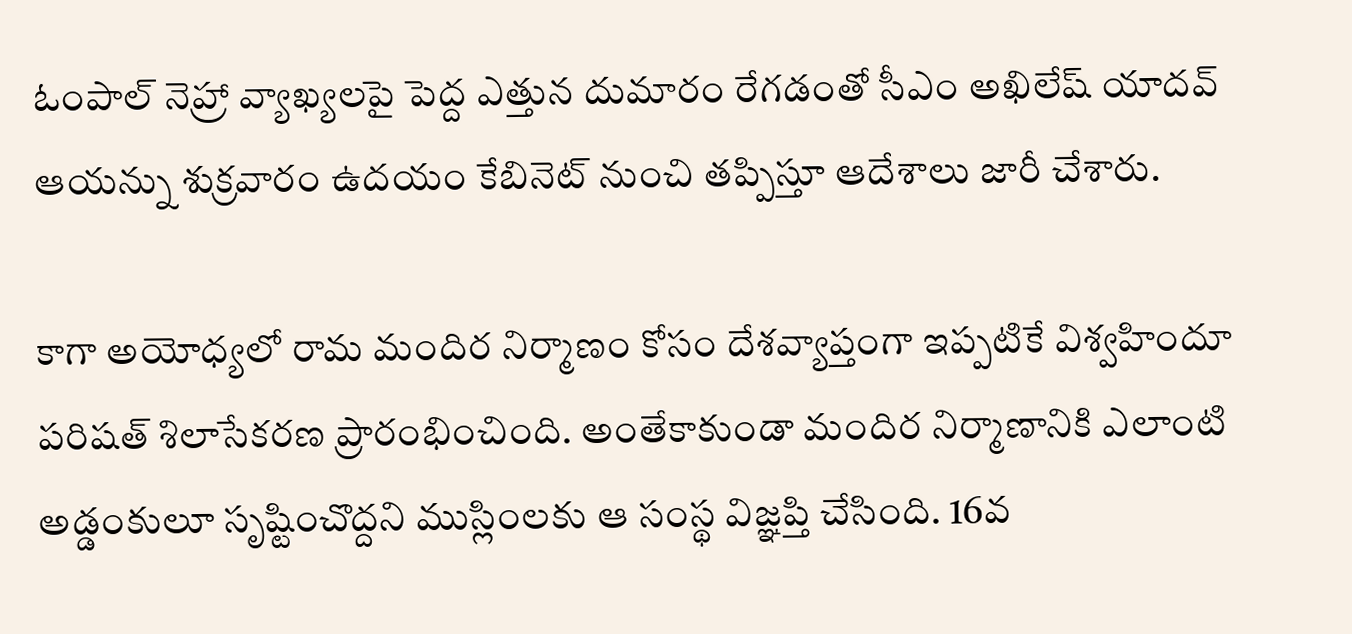ఓంపాల్ నెహ్రా వ్యాఖ్యలపై పెద్ద ఎత్తున దుమారం రేగడంతో సీఎం అఖిలేష్ యాదవ్ ఆయన్ను శుక్రవారం ఉదయం కేబినెట్ నుంచి తప్పిస్తూ ఆదేశాలు జారీ చేశారు.

కాగా అయోధ్యలో రామ మందిర నిర్మాణం కోసం దేశవ్యాప్తంగా ఇప్పటికే విశ్వహిందూ పరిషత్ శిలాసేకరణ ప్రారంభించింది. అంతేకాకుండా మందిర నిర్మాణానికి ఎలాంటి అడ్డంకులూ సృష్టించొద్దని ముస్లింలకు ఆ సంస్థ విజ్ఞప్తి చేసింది. 16వ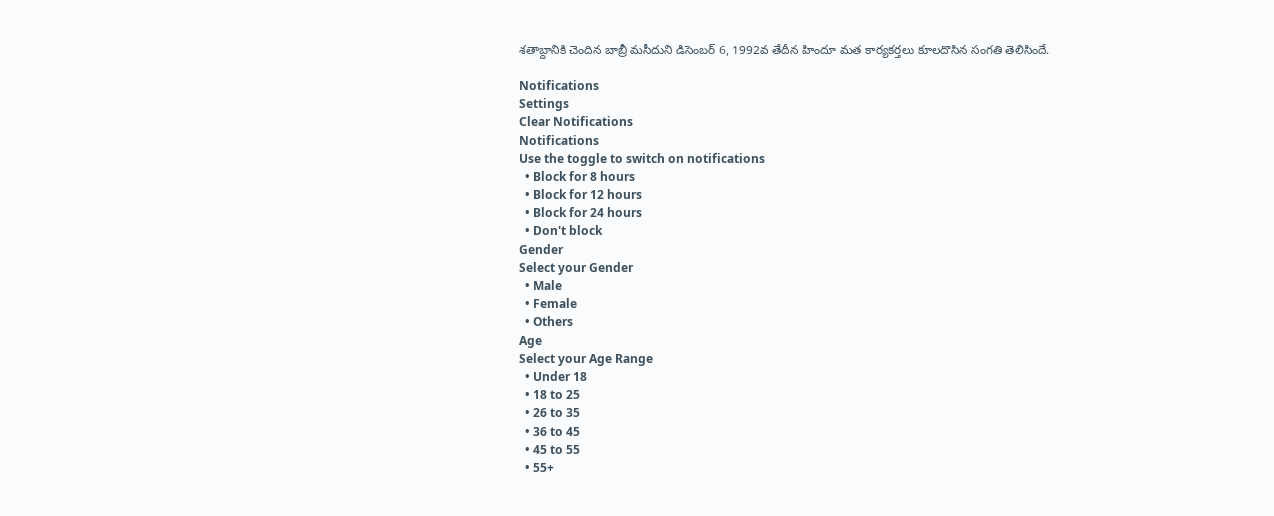శతాబ్దానికి చెందిన బాబ్రీ మసీదుని డిసెంబర్ 6, 1992వ తేదీన హిందూ మత కార్యకర్తలు కూలదొసిన సంగతి తెలిసిందే.

Notifications
Settings
Clear Notifications
Notifications
Use the toggle to switch on notifications
  • Block for 8 hours
  • Block for 12 hours
  • Block for 24 hours
  • Don't block
Gender
Select your Gender
  • Male
  • Female
  • Others
Age
Select your Age Range
  • Under 18
  • 18 to 25
  • 26 to 35
  • 36 to 45
  • 45 to 55
  • 55+